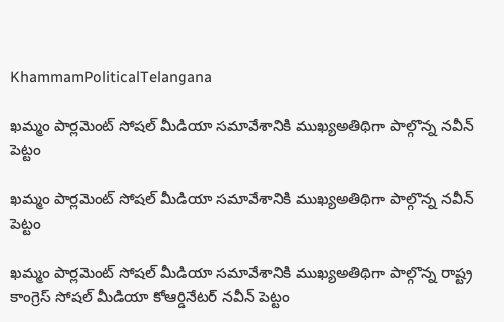KhammamPoliticalTelangana

ఖమ్మం పార్లమెంట్ సోషల్ మీడియా సమావేశానికి ముఖ్యఅతిథిగా పాల్గొన్న నవీన్ పెట్టం

ఖమ్మం పార్లమెంట్ సోషల్ మీడియా సమావేశానికి ముఖ్యఅతిథిగా పాల్గొన్న నవీన్ పెట్టం

ఖమ్మం పార్లమెంట్ సోషల్ మీడియా సమావేశానికి ముఖ్యఅతిథిగా పాల్గొన్న రాష్ట్ర కాంగ్రెస్ సోషల్ మీడియా కోఆర్డినేటర్ నవీన్ పెట్టం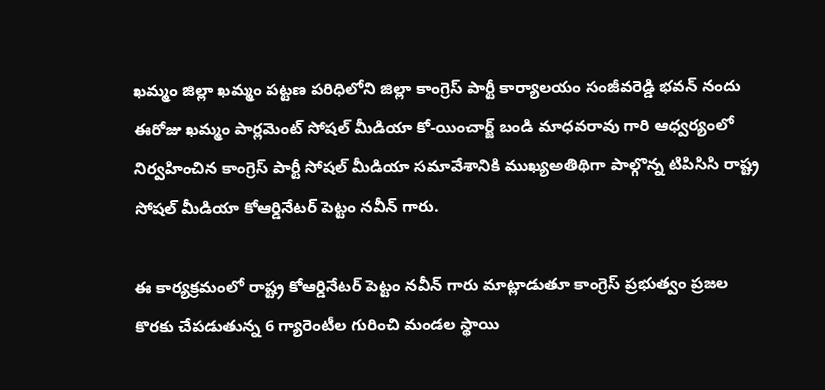ఖమ్మం జిల్లా ఖమ్మం పట్టణ పరిధిలోని జిల్లా కాంగ్రెస్ పార్టీ కార్యాలయం సంజీవరెడ్డి భవన్ నందు ఈరోజు ఖమ్మం పార్లమెంట్ సోషల్ మీడియా కో-యించార్జ్ బండి మాధవరావు గారి ఆధ్వర్యంలో నిర్వహించిన కాంగ్రెస్ పార్టీ సోషల్ మీడియా సమావేశానికి ముఖ్యఅతిథిగా పాల్గొన్న టిపిసిసి రాష్ట్ర సోషల్ మీడియా కోఆర్డినేటర్ పెట్టం నవీన్ గారు.

ఈ కార్యక్రమంలో రాష్ట్ర కోఆర్డినేటర్ పెట్టం నవీన్ గారు మాట్లాడుతూ కాంగ్రెస్ ప్రభుత్వం ప్రజల కొరకు చేపడుతున్న 6 గ్యారెంటీల గురించి మండల స్థాయి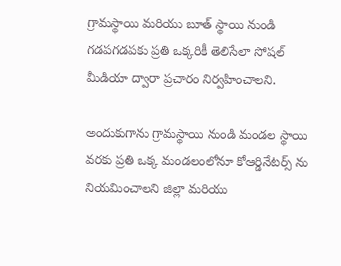గ్రామస్థాయి మరియు బూత్ స్థాయి నుండి గడపగడపకు ప్రతి ఒక్కరికీ తెలిసేలా సోషల్ మీడియా ద్వారా ప్రచారం నిర్వహించాలని.

అందుకుగాను గ్రామస్థాయి నుండి మండల స్థాయి వరకు ప్రతి ఒక్క మండలంలోనూ కోఆర్డినేటర్స్ ను నియమించాలని జిల్లా మరియు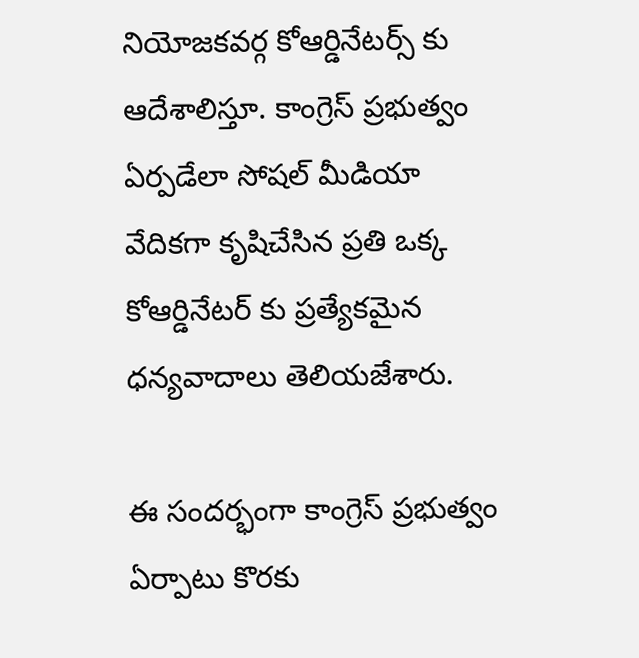నియోజకవర్గ కోఆర్డినేటర్స్ కు ఆదేశాలిస్తూ. కాంగ్రెస్ ప్రభుత్వం ఏర్పడేలా సోషల్ మీడియా వేదికగా కృషిచేసిన ప్రతి ఒక్క కోఆర్డినేటర్ కు ప్రత్యేకమైన ధన్యవాదాలు తెలియజేశారు.

ఈ సందర్భంగా కాంగ్రెస్ ప్రభుత్వం ఏర్పాటు కొరకు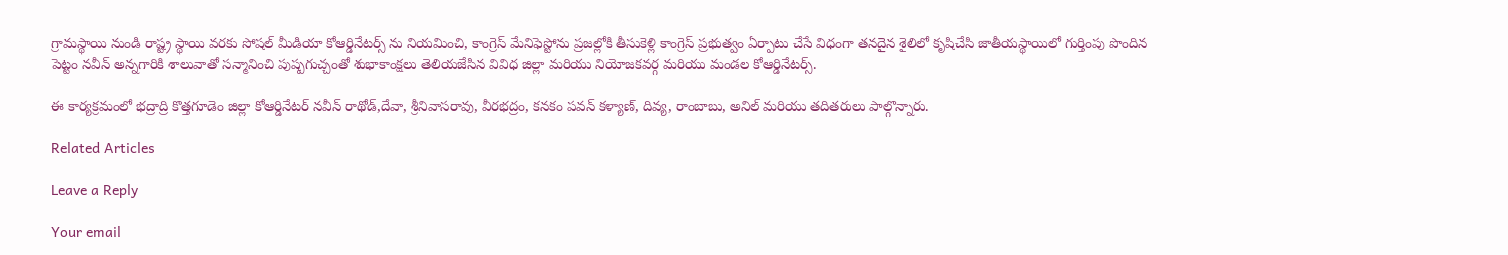గ్రామస్థాయి నుండి రాష్ట్ర స్థాయి వరకు సోషల్ మీడియా కోఆర్డినేటర్స్ ను నియమించి, కాంగ్రెస్ మేనిఫెస్టోను ప్రజల్లోకి తీసుకెళ్లి కాంగ్రెస్ ప్రభుత్వం ఏర్పాటు చేసే విధంగా తనదైన శైలిలో కృషిచేసి జాతీయస్థాయిలో గుర్తింపు పొందిన పెట్టం నవీన్ అన్నగారికి శాలువాతో సన్మానించి పుష్పగుచ్చంతో శుభాకాంక్షలు తెలియజేసిన వివిధ జిల్లా మరియు నియోజకవర్గ మరియు మండల కోఆర్డినేటర్స్.

ఈ కార్యక్రమంలో భద్రాద్రి కొత్తగూడెం జిల్లా కోఆర్డినేటర్ నవీన్ రాథోడ్,దేవా, శ్రీనివాసరావు, వీరభద్రం, కనకం పవన్ కళ్యాణ్, దివ్య, రాంబాబు, అనిల్ మరియు తదితరులు పాల్గొన్నారు.

Related Articles

Leave a Reply

Your email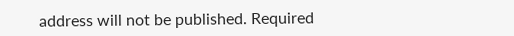address will not be published. Required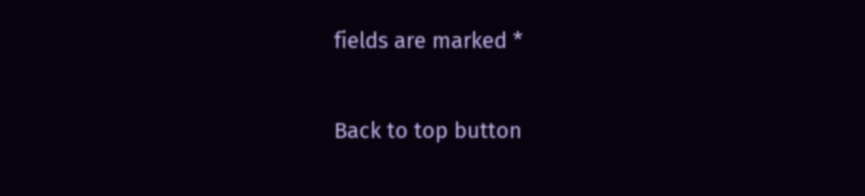fields are marked *

Back to top button